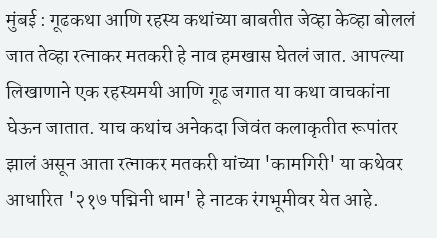मुंबई : गूढकथा आणि रहस्य कथांच्या बाबतीत जेव्हा केव्हा बोललं जात तेव्हा रत्नाकर मतकरी हे नाव हमखास घेतलं जात. आपल्या लिखाणाने एक रहस्यमयी आणि गूढ जगात या कथा वाचकांना घेऊन जातात. याच कथांच अनेकदा जिवंत कलाकृतीत रूपांतर झालं असून आता रत्नाकर मतकरी यांच्या 'कामगिरी' या कथेवर आधारित '२१७ पद्मिनी धाम' हे नाटक रंगभूमीवर येत आहे.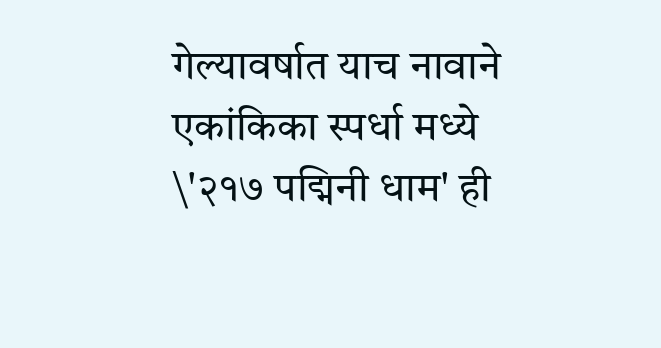गेल्यावर्षात याच नावाने एकांकिका स्पर्धा मध्ये \'२१७ पद्मिनी धाम' ही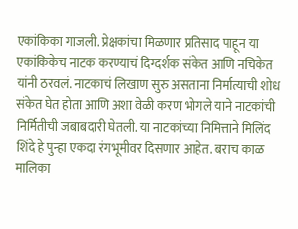एकांकिका गाजली. प्रेक्षकांचा मिळणार प्रतिसाद पाहून या एकांकिकेच नाटक करण्याचं दिग्दर्शक संकेत आणि नचिकेत यांनी ठरवलं. नाटकाचं लिखाण सुरु असताना निर्मात्याची शोध संकेत घेत होता आणि अशा वेळी करण भोगले याने नाटकांची निर्मितीची जबाबदारी घेतली. या नाटकांच्या निमित्ताने मिलिंद शिंदे हे पुन्हा एकदा रंगभूमीवर दिसणार आहेत. बराच काळ मालिका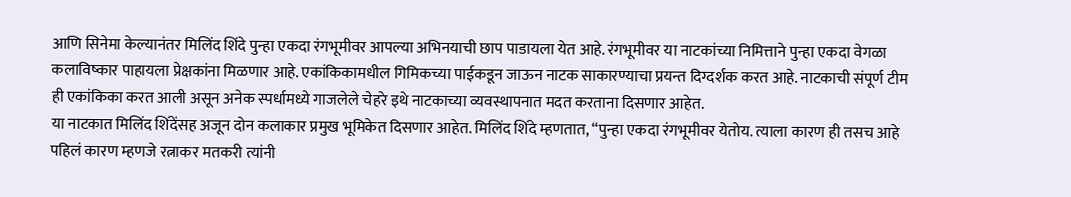आणि सिनेमा केल्यानंतर मिलिंद शिंदे पुन्हा एकदा रंगभूमीवर आपल्या अभिनयाची छाप पाडायला येत आहे. रंगभूमीवर या नाटकांच्या निमित्ताने पुन्हा एकदा वेगळा कलाविष्कार पाहायला प्रेक्षकांना मिळणार आहे. एकांकिकामधील गिमिकच्या पाईकडून जाऊन नाटक साकारण्याचा प्रयन्त दिग्दर्शक करत आहे. नाटकाची संपूर्ण टीम ही एकांकिका करत आली असून अनेक स्पर्धामध्ये गाजलेले चेहरे इथे नाटकाच्या व्यवस्थापनात मदत करताना दिसणार आहेत.
या नाटकात मिलिंद शिंदेंसह अजून दोन कलाकार प्रमुख भूमिकेत दिसणार आहेत. मिलिंद शिंदे म्हणतात, “पुन्हा एकदा रंगभूमीवर येतोय. त्याला कारण ही तसच आहे पहिलं कारण म्हणजे रत्नाकर मतकरी त्यांनी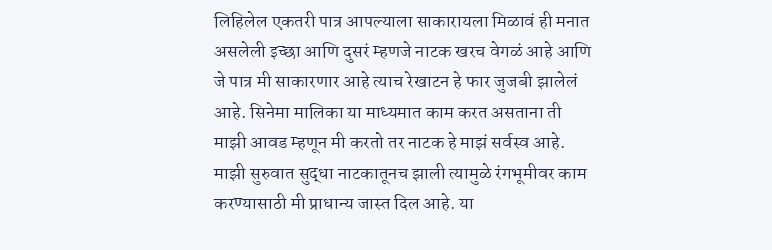लिहिलेल एकतरी पात्र आपल्याला साकारायला मिळावं ही मनात असलेली इच्छा आणि दुसरं म्हणजे नाटक खरच वेगळं आहे आणि जे पात्र मी साकारणार आहे त्याच रेखाटन हे फार जुजबी झालेलं आहे. सिनेमा मालिका या माध्यमात काम करत असताना ती माझी आवड म्हणून मी करतो तर नाटक हे माझं सर्वस्व आहे. माझी सुरुवात सुद्धा नाटकातूनच झाली त्यामुळे रंगभूमीवर काम करण्यासाठी मी प्राधान्य जास्त दिल आहे. या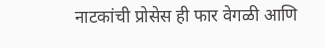नाटकांची प्रोसेस ही फार वेगळी आणि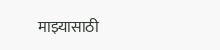माझ्यासाठी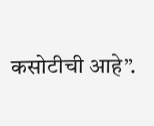कसोटीची आहे”.